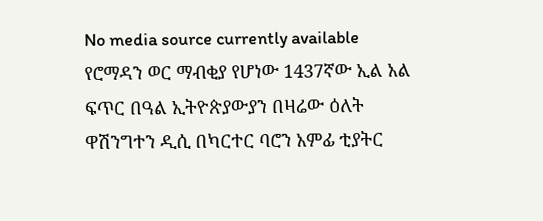No media source currently available
የሮማዳን ወር ማብቂያ የሆነው 1437ኛው ኢል አል ፍጥር በዓል ኢትዮጵያውያን በዛሬው ዕለት ዋሽንግተን ዲሲ በካርተር ባሮን አምፊ ቲያትር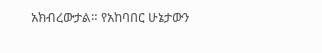አክብረውታል። የአከባበር ሁኔታውን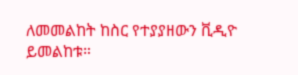ለመመልከት ከስር የተያያዘውን ቪዲዮ ይመልከቱ።